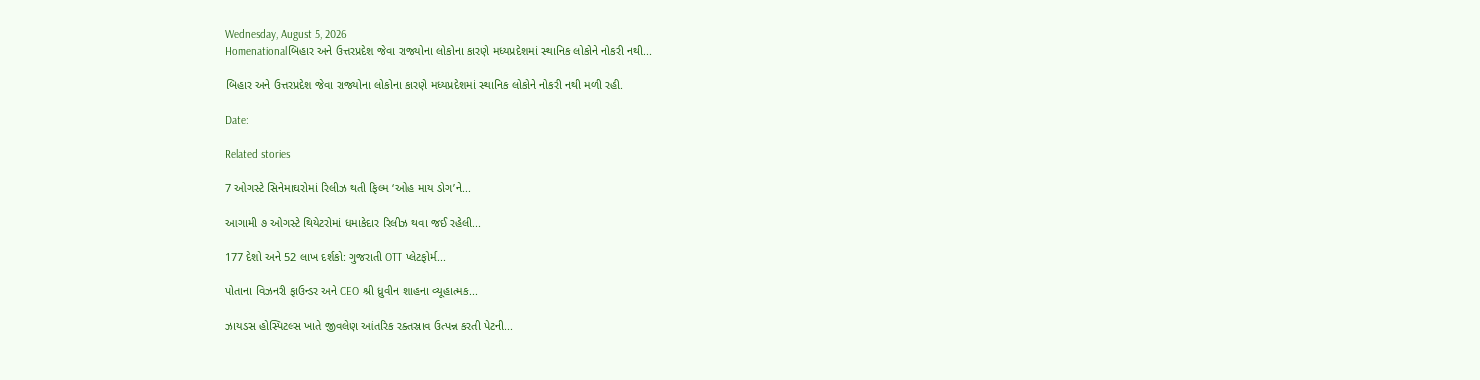Wednesday, August 5, 2026
Homenationalબિહાર અને ઉત્તરપ્રદેશ જેવા રાજ્યોના લોકોના કારણે મધ્યપ્રદેશમાં સ્થાનિક લોકોને નોકરી નથી...

બિહાર અને ઉત્તરપ્રદેશ જેવા રાજ્યોના લોકોના કારણે મધ્યપ્રદેશમાં સ્થાનિક લોકોને નોકરી નથી મળી રહી.

Date:

Related stories

7 ઓગસ્ટે સિનેમાઘરોમાં રિલીઝ થતી ફિલ્મ ‘ઓહ માય ડોગ’ને...

આગામી ૭ ઓગસ્ટે થિયેટરોમાં ધમાકેદાર રિલીઝ થવા જઈ રહેલી...

177 દેશો અને 52 લાખ દર્શકો: ગુજરાતી OTT પ્લેટફોર્મ...

પોતાના વિઝનરી ફાઉન્ડર અને CEO શ્રી ધ્રુવીન શાહના વ્યૂહાત્મક...

ઝાયડસ હોસ્પિટલ્સ ખાતે જીવલેણ આંતરિક રક્તસ્રાવ ઉત્પન્ન કરતી પેટની...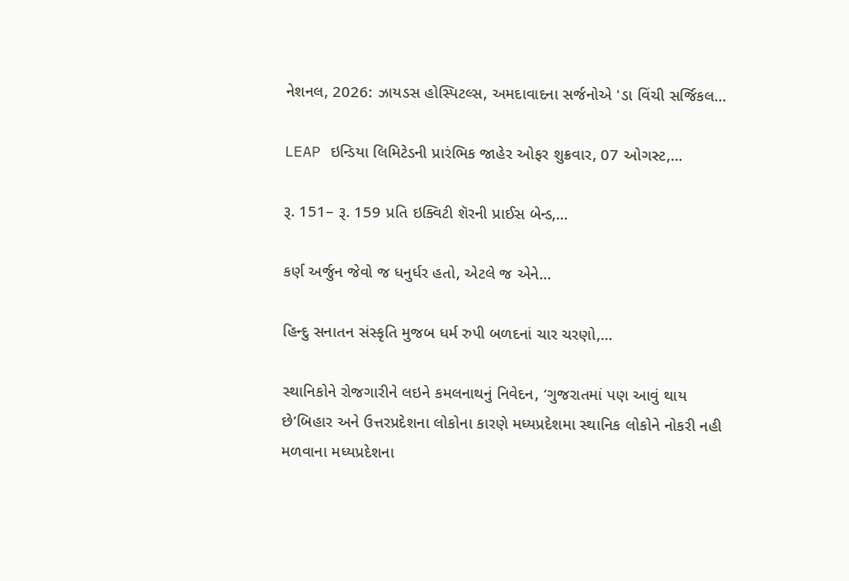નેશનલ, 2026: ઝાયડસ હોસ્પિટલ્સ, અમદાવાદના સર્જનોએ 'ડા વિંચી સર્જિકલ...

LEAP ઇન્ડિયા લિમિટેડની પ્રારંભિક જાહેર ઓફર શુક્રવાર, 07 ઓગસ્ટ,...

રૂ. 151– રૂ. 159 પ્રતિ ઇક્વિટી શૅરની પ્રાઈસ બેન્ડ,...

કર્ણ અર્જુન જેવો જ ધનુર્ધર હતો, એટલે જ એને...

હિન્દુ સનાતન સંસ્કૃતિ મુજબ ધર્મ રુપી બળદનાં ચાર ચરણો,...

સ્થાનિકોને રોજગારીને લઇને કમલનાથનું નિવેદન, ‘ગુજરાતમાં પણ આવું થાય છે’બિહાર અને ઉત્તરપ્રદેશના લોકોના કારણે મધ્યપ્રદેશમા સ્થાનિક લોકોને નોકરી નહી મળવાના મધ્યપ્રદેશના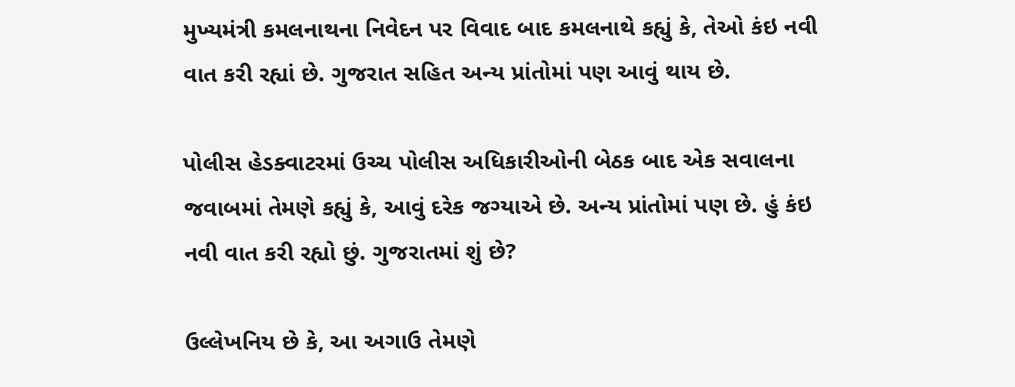મુખ્યમંત્રી કમલનાથના નિવેદન પર વિવાદ બાદ કમલનાથે કહ્યું કે, તેઓ કંઇ નવી વાત કરી રહ્યાં છે. ગુજરાત સહિત અન્ય પ્રાંતોમાં પણ આવું થાય છે.

પોલીસ હેડક્વાટરમાં ઉચ્ચ પોલીસ અધિકારીઓની બેઠક બાદ એક સવાલના જવાબમાં તેમણે કહ્યું કે, આવું દરેક જગ્યાએ છે. અન્ય પ્રાંતોમાં પણ છે. હું કંઇ નવી વાત કરી રહ્યો છું. ગુજરાતમાં શું છે?

ઉલ્લેખનિય છે કે, આ અગાઉ તેમણે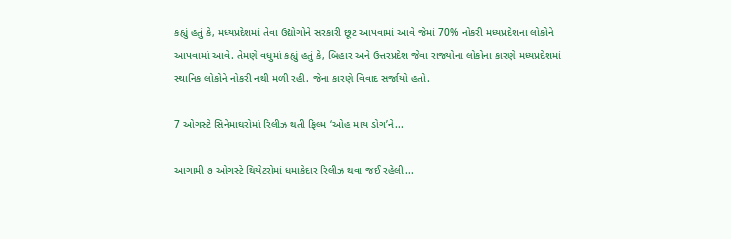કહ્યું હતું કે, મધ્યપ્રદેશમાં તેવા ઉદ્યોગોને સરકારી છૂટ આપવામાં આવે જેમાં 70% નોકરી મધ્યપ્રદેશના લોકોને આપવામાં આવે. તેમણે વધુમાં કહ્યું હતું કે, બિહાર અને ઉત્તરપ્રદેશ જેવા રાજ્યોના લોકોના કારણે મધ્યપ્રદેશમાં સ્થાનિક લોકોને નોકરી નથી મળી રહી. જેના કારણે વિવાદ સર્જાયો હતો.

7 ઓગસ્ટે સિનેમાઘરોમાં રિલીઝ થતી ફિલ્મ ‘ઓહ માય ડોગ’ને...

આગામી ૭ ઓગસ્ટે થિયેટરોમાં ધમાકેદાર રિલીઝ થવા જઈ રહેલી...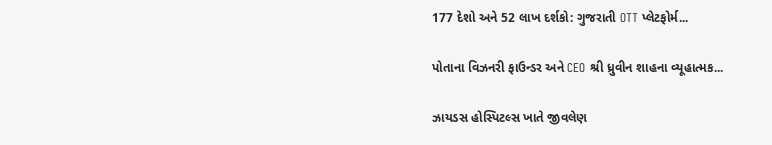177 દેશો અને 52 લાખ દર્શકો: ગુજરાતી OTT પ્લેટફોર્મ...

પોતાના વિઝનરી ફાઉન્ડર અને CEO શ્રી ધ્રુવીન શાહના વ્યૂહાત્મક...

ઝાયડસ હોસ્પિટલ્સ ખાતે જીવલેણ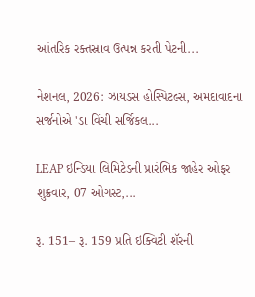આંતરિક રક્તસ્રાવ ઉત્પન્ન કરતી પેટની...

નેશનલ, 2026: ઝાયડસ હોસ્પિટલ્સ, અમદાવાદના સર્જનોએ 'ડા વિંચી સર્જિકલ...

LEAP ઇન્ડિયા લિમિટેડની પ્રારંભિક જાહેર ઓફર શુક્રવાર, 07 ઓગસ્ટ,...

રૂ. 151– રૂ. 159 પ્રતિ ઇક્વિટી શૅરની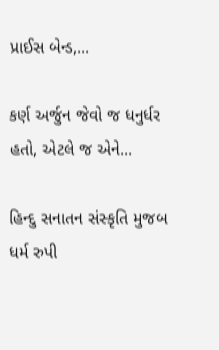પ્રાઈસ બેન્ડ,...

કર્ણ અર્જુન જેવો જ ધનુર્ધર હતો, એટલે જ એને...

હિન્દુ સનાતન સંસ્કૃતિ મુજબ ધર્મ રુપી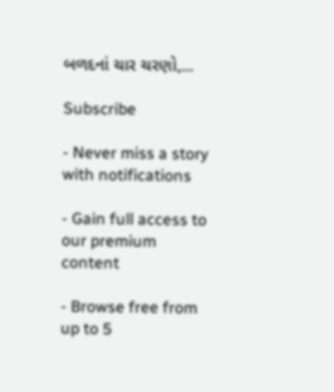બળદનાં ચાર ચરણો,...

Subscribe

- Never miss a story with notifications

- Gain full access to our premium content

- Browse free from up to 5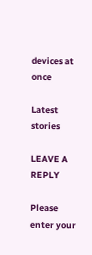devices at once

Latest stories

LEAVE A REPLY

Please enter your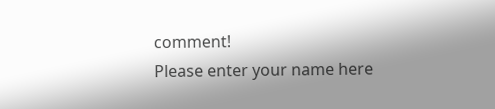comment!
Please enter your name here